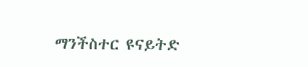ማንችስተር ዩናይትድ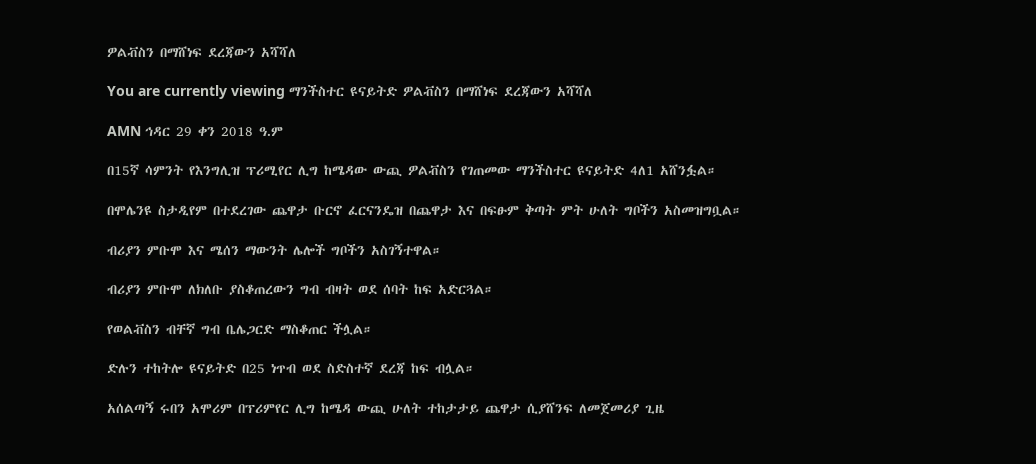ዎልቭስን በማሸነፍ ደረጃውን አሻሻለ

You are currently viewing ማንችስተር ዩናይትድ ዎልቭስን በማሸነፍ ደረጃውን አሻሻለ

AMN ኅዳር 29 ቀን 2018 ዓ.ም

በ15ኛ ሳምንት የእንግሊዝ ፕሪሚየር ሊግ ከሜዳው ውጪ ዎልቭስን የገጠመው ማንችስተር ዩናይትድ 4ለ1 አሸንፏል።

በሞሌንዩ ስታዲየም በተደረገው ጨዋታ ቡርኖ ፈርናንዴዝ በጨዋታ እና በፍፁም ቅጣት ምት ሁለት ግቦችን አስመዝግቧል።

ብሪያን ምቡሞ እና ሜሰን ማውንት ሌሎች ግቦችን አስገኝተዋል።

ብሪያን ምቡሞ ለክለቡ ያስቆጠረውን ግብ ብዛት ወደ ሰባት ከፍ አድርጓል።

የወልቭስን ብቸኛ ግብ ቤሌጋርድ ማስቆጠር ችሏል።

ድሉን ተከትሎ ዩናይትድ በ25 ነጥብ ወደ ስድስተኛ ደረጃ ከፍ ብሏል።

አሰልጣኝ ሩበን አሞሪም በፕሪምየር ሊግ ከሜዳ ውጪ ሁለት ተከታታይ ጨዋታ ሲያሸንፍ ለመጀመሪያ ጊዜ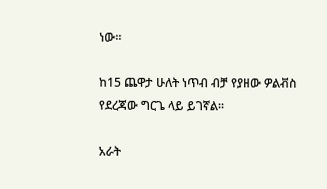ነው።

ከ15 ጨዋታ ሁለት ነጥብ ብቻ የያዘው ዎልቭስ የደረጃው ግርጌ ላይ ይገኛል።

አራት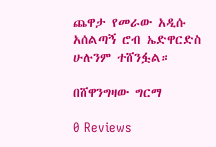ጨዋታ የመራው አዲሱ አሰልጣኝ ሮብ ኤድዋርድስ ሁሉንም ተሸንፏል።

በሸዋንግዛው ግርማ

0 Reviews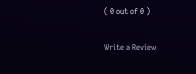( 0 out of 0 )

Write a Review